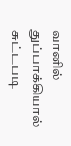வானில் துப்பாக்கியால் சுட்டபடி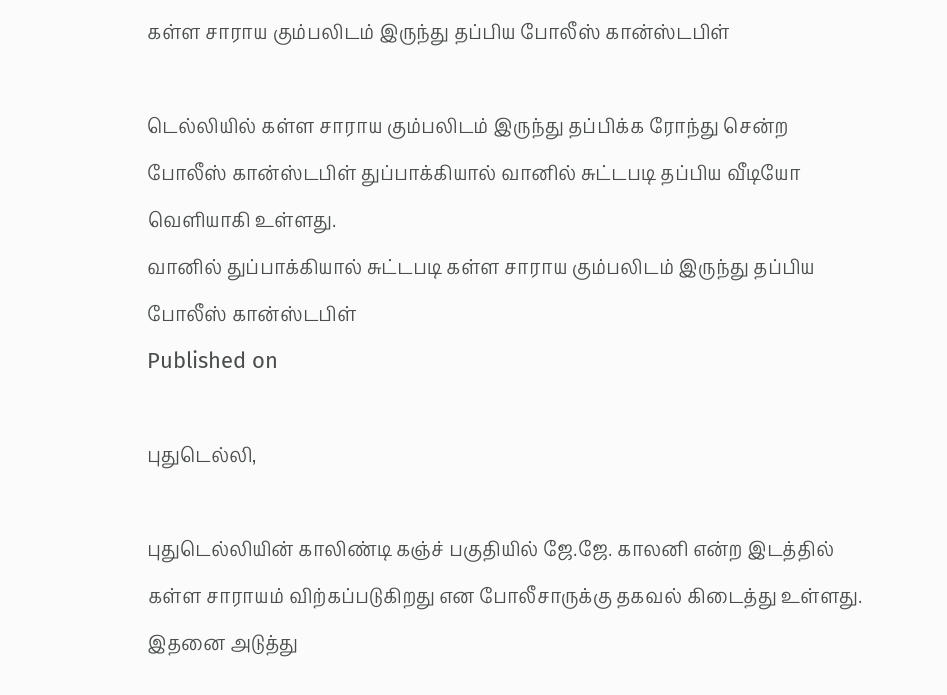கள்ள சாராய கும்பலிடம் இருந்து தப்பிய போலீஸ் கான்ஸ்டபிள்

டெல்லியில் கள்ள சாராய கும்பலிடம் இருந்து தப்பிக்க ரோந்து சென்ற போலீஸ் கான்ஸ்டபிள் துப்பாக்கியால் வானில் சுட்டபடி தப்பிய வீடியோ வெளியாகி உள்ளது.
வானில் துப்பாக்கியால் சுட்டபடி கள்ள சாராய கும்பலிடம் இருந்து தப்பிய போலீஸ் கான்ஸ்டபிள்
Published on

புதுடெல்லி,

புதுடெல்லியின் காலிண்டி கஞ்ச் பகுதியில் ஜே.ஜே. காலனி என்ற இடத்தில் கள்ள சாராயம் விற்கப்படுகிறது என போலீசாருக்கு தகவல் கிடைத்து உள்ளது. இதனை அடுத்து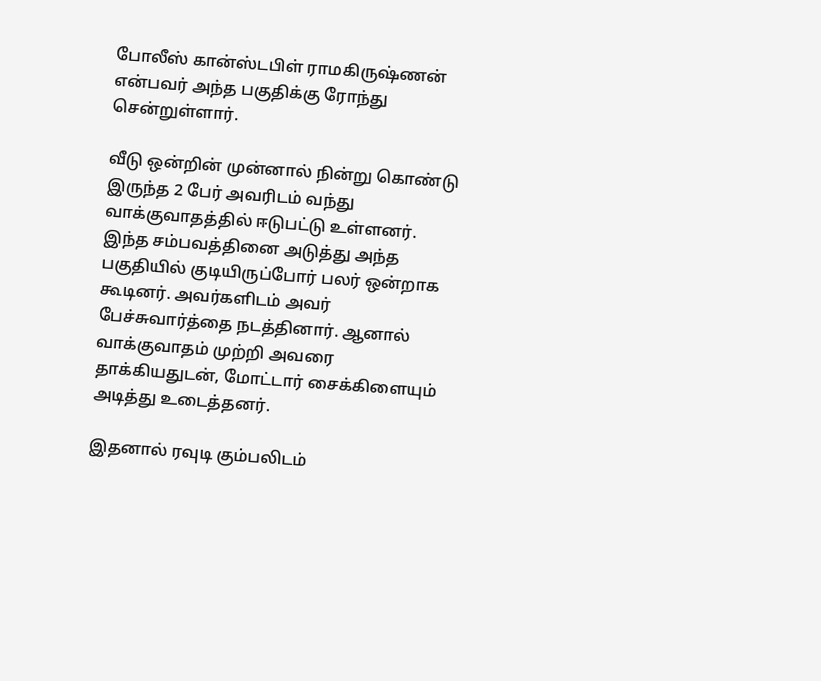போலீஸ் கான்ஸ்டபிள் ராமகிருஷ்ணன் என்பவர் அந்த பகுதிக்கு ரோந்து சென்றுள்ளார்.

வீடு ஒன்றின் முன்னால் நின்று கொண்டு இருந்த 2 பேர் அவரிடம் வந்து வாக்குவாதத்தில் ஈடுபட்டு உள்ளனர். இந்த சம்பவத்தினை அடுத்து அந்த பகுதியில் குடியிருப்போர் பலர் ஒன்றாக கூடினர். அவர்களிடம் அவர் பேச்சுவார்த்தை நடத்தினார். ஆனால் வாக்குவாதம் முற்றி அவரை தாக்கியதுடன், மோட்டார் சைக்கிளையும் அடித்து உடைத்தனர்.

இதனால் ரவுடி கும்பலிடம்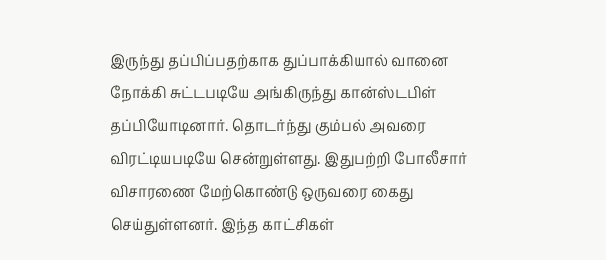இருந்து தப்பிப்பதற்காக துப்பாக்கியால் வானை நோக்கி சுட்டபடியே அங்கிருந்து கான்ஸ்டபிள் தப்பியோடினார். தொடர்ந்து கும்பல் அவரை விரட்டியபடியே சென்றுள்ளது. இதுபற்றி போலீசார் விசாரணை மேற்கொண்டு ஒருவரை கைது செய்துள்ளனர். இந்த காட்சிகள்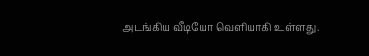அடங்கிய வீடியோ வெளியாகி உள்ளது.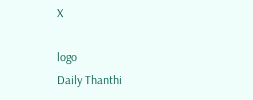X

logo
Daily Thanthi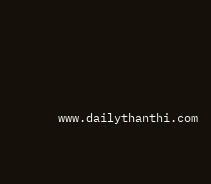www.dailythanthi.com